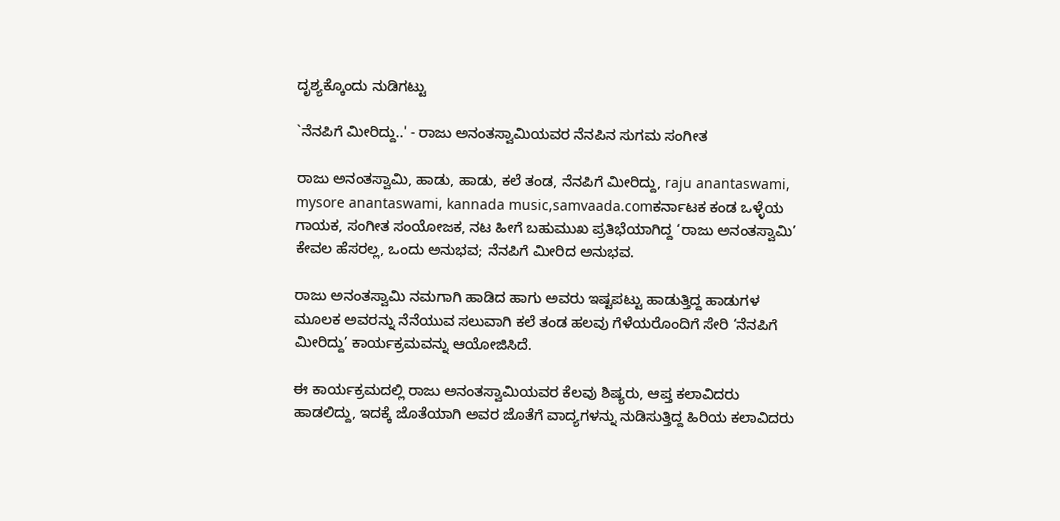ದೃಶ್ಯಕ್ಕೊಂದು ನುಡಿಗಟ್ಟು

`ನೆನಪಿಗೆ ಮೀರಿದ್ದು..' - ರಾಜು ಅನಂತಸ್ವಾಮಿಯವರ ನೆನಪಿನ ಸುಗಮ ಸಂಗೀತ

ರಾಜು ಅನಂತಸ್ವಾಮಿ, ಹಾಡು, ಹಾಡು, ಕಲೆ ತಂಡ, ನೆನಪಿಗೆ ಮೀರಿದ್ದು, raju anantaswami, mysore anantaswami, kannada music,samvaada.comಕರ್ನಾಟಕ ಕಂಡ ಒಳ್ಳೆಯ ಗಾಯಕ, ಸಂಗೀತ ಸಂಯೋಜಕ, ನಟ ಹೀಗೆ ಬಹುಮುಖ ಪ್ರತಿಭೆಯಾಗಿದ್ದ ‘ರಾಜು ಅನಂತಸ್ವಾಮಿ’ ಕೇವಲ ಹೆಸರಲ್ಲ, ಒಂದು ಅನುಭವ; ನೆನಪಿಗೆ ಮೀರಿದ ಅನುಭವ.

ರಾಜು ಅನಂತಸ್ವಾಮಿ ನಮಗಾಗಿ ಹಾಡಿದ ಹಾಗು ಅವರು ಇಷ್ಟಪಟ್ಟು ಹಾಡುತ್ತಿದ್ದ ಹಾಡುಗಳ ಮೂಲಕ ಅವರನ್ನು ನೆನೆಯುವ ಸಲುವಾಗಿ ಕಲೆ ತಂಡ ಹಲವು ಗೆಳೆಯರೊಂದಿಗೆ ಸೇರಿ ‘ನೆನಪಿಗೆ ಮೀರಿದ್ದು’ ಕಾರ್ಯಕ್ರಮವನ್ನು ಆಯೋಜಿಸಿದೆ.

ಈ ಕಾರ್ಯಕ್ರಮದಲ್ಲಿ ರಾಜು ಅನಂತಸ್ವಾಮಿಯವರ ಕೆಲವು ಶಿಷ್ಯರು, ಆಪ್ತ ಕಲಾವಿದರು ಹಾಡಲಿದ್ದು, ಇದಕ್ಕೆ ಜೊತೆಯಾಗಿ ಅವರ ಜೊತೆಗೆ ವಾದ್ಯಗಳನ್ನು ನುಡಿಸುತ್ತಿದ್ದ ಹಿರಿಯ ಕಲಾವಿದರು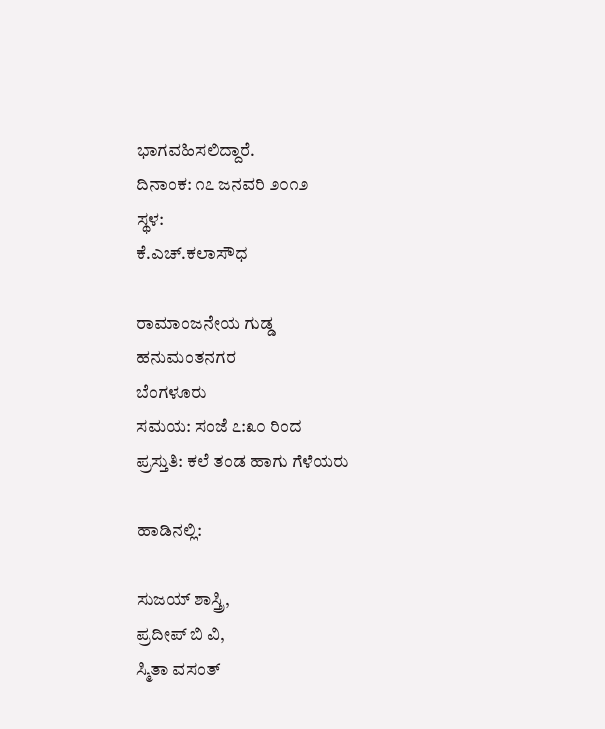ಭಾಗವಹಿಸಲಿದ್ದಾರೆ.
ದಿನಾಂಕ: ೧೭ ಜನವರಿ ೨೦೧೨
ಸ್ಥಳ:
ಕೆ.ಎಚ್.ಕಲಾಸೌಧ

ರಾಮಾಂಜನೇಯ ಗುಡ್ಡ
ಹನುಮಂತನಗರ
ಬೆಂಗಳೂರು
ಸಮಯ: ಸಂಜೆ ೭:೩೦ ರಿಂದ
ಪ್ರಸ್ತುತಿ: ಕಲೆ ತಂಡ ಹಾಗು ಗೆಳೆಯರು

ಹಾಡಿನಲ್ಲಿ:

ಸುಜಯ್ ಶಾಸ್ತ್ರಿ,
ಪ್ರದೀಪ್ ಬಿ ವಿ,
ಸ್ಮಿತಾ ವಸಂತ್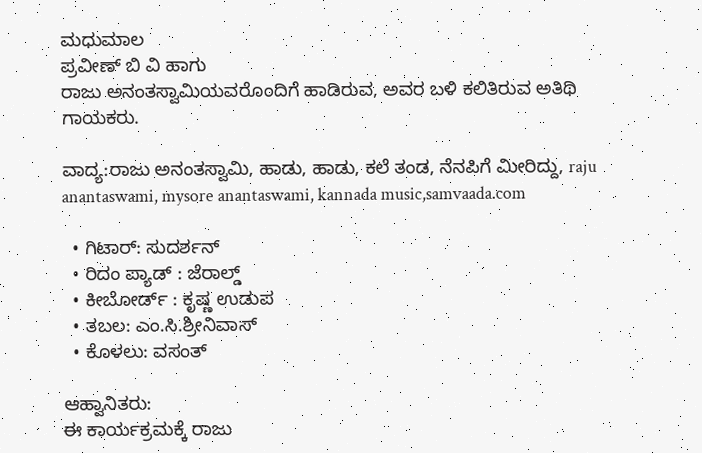ಮಧುಮಾಲ
ಪ್ರವೀಣ್ ಬಿ ವಿ ಹಾಗು
ರಾಜು ಅನಂತಸ್ವಾಮಿಯವರೊಂದಿಗೆ ಹಾಡಿರುವ, ಅವರ ಬಳಿ ಕಲಿತಿರುವ ಅತಿಥಿ ಗಾಯಕರು.

ವಾದ್ಯ:ರಾಜು ಅನಂತಸ್ವಾಮಿ, ಹಾಡು, ಹಾಡು, ಕಲೆ ತಂಡ, ನೆನಪಿಗೆ ಮೀರಿದ್ದು, raju anantaswami, mysore anantaswami, kannada music,samvaada.com

  • ಗಿಟಾರ್: ಸುದರ್ಶನ್
  • ರಿದಂ ಪ್ಯಾಡ್ : ಜೆರಾಲ್ಡ್
  • ಕೀಬೋರ್ಡ್ : ಕೃಷ್ಣ ಉಡುಪ
  • ತಬಲ: ಎಂ.ಸಿ.ಶ್ರೀನಿವಾಸ್
  • ಕೊಳಲು: ವಸಂತ್

ಆಹ್ವಾನಿತರು:
ಈ ಕಾರ್ಯಕ್ರಮಕ್ಕೆ ರಾಜು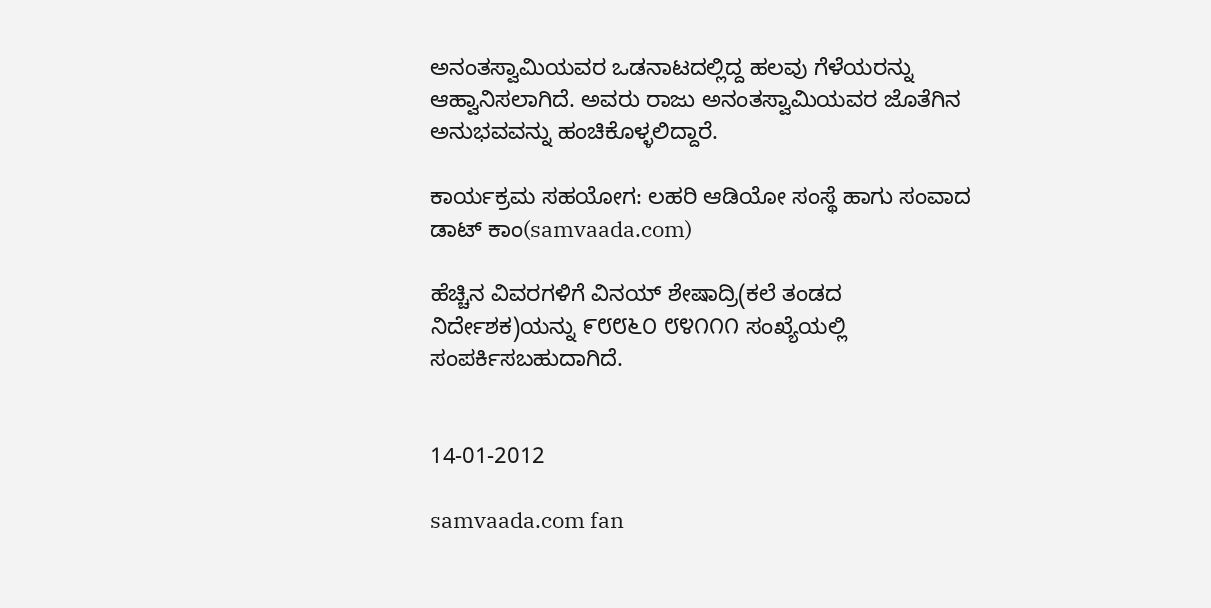ಅನಂತಸ್ವಾಮಿಯವರ ಒಡನಾಟದಲ್ಲಿದ್ದ ಹಲವು ಗೆಳೆಯರನ್ನು ಆಹ್ವಾನಿಸಲಾಗಿದೆ. ಅವರು ರಾಜು ಅನಂತಸ್ವಾಮಿಯವರ ಜೊತೆಗಿನ ಅನುಭವವನ್ನು ಹಂಚಿಕೊಳ್ಳಲಿದ್ದಾರೆ.

ಕಾರ್ಯಕ್ರಮ ಸಹಯೋಗ: ಲಹರಿ ಆಡಿಯೋ ಸಂಸ್ಥೆ ಹಾಗು ಸಂವಾದ ಡಾಟ್ ಕಾಂ(samvaada.com)

ಹೆಚ್ಚಿನ ವಿವರಗಳಿಗೆ ವಿನಯ್ ಶೇಷಾದ್ರಿ(ಕಲೆ ತಂಡದ ನಿರ್ದೇಶಕ)ಯನ್ನು ೯೮೮೬೦ ೮೪೧೧೧ ಸಂಖ್ಯೆಯಲ್ಲಿ ಸಂಪರ್ಕಿಸಬಹುದಾಗಿದೆ.


14-01-2012

samvaada.com fan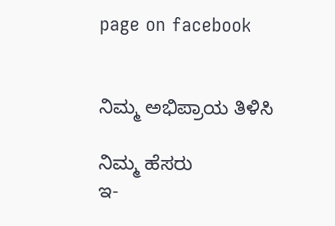page on facebook


ನಿಮ್ಮ ಅಭಿಪ್ರಾಯ ತಿಳಿಸಿ

ನಿಮ್ಮ ಹೆಸರು
ಇ-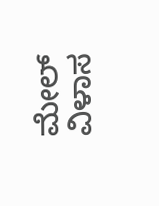ಮೇಲ್ ವಿಳಾಸ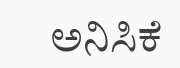ಅನಿಸಿಕೆ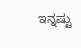ಇನ್ನಷ್ಟು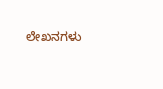ಲೇಖನಗಳು